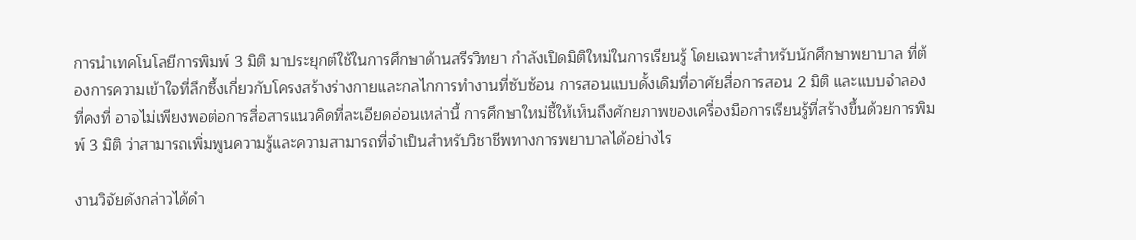การนำเทคโนโลยีการพิมพ์ 3 มิติ มาประยุกต์ใช้ในการศึกษาด้านสรีรวิทยา กำลังเปิดมิติใหม่ในการเรียนรู้ โดยเฉพาะสำหรับนักศึกษาพยาบาล ที่ต้องการความเข้าใจที่ลึกซึ้งเกี่ยวกับโครงสร้างร่างกายและกลไกการทำงานที่ซับซ้อน การสอนแบบดั้งเดิมที่อาศัยสื่อการสอน 2 มิติ และแบบจำลองที่คงที่ อาจไม่เพียงพอต่อการสื่อสารแนวคิดที่ละเอียดอ่อนเหล่านี้ การศึกษาใหม่ชี้ให้เห็นถึงศักยภาพของเครื่องมือการเรียนรู้ที่สร้างขึ้นด้วยการพิมพ์ 3 มิติ ว่าสามารถเพิ่มพูนความรู้และความสามารถที่จำเป็นสำหรับวิชาชีพทางการพยาบาลได้อย่างไร

งานวิจัยดังกล่าวได้ดำ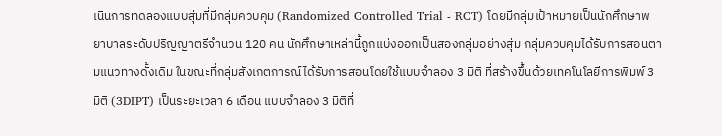เนินการทดลองแบบสุ่มที่มีกลุ่มควบคุม (Randomized Controlled Trial - RCT) โดยมีกลุ่มเป้าหมายเป็นนักศึกษาพยาบาลระดับปริญญาตรีจำนวน 120 คน นักศึกษาเหล่านี้ถูกแบ่งออกเป็นสองกลุ่มอย่างสุ่ม กลุ่มควบคุมได้รับการสอนตามแนวทางดั้งเดิม ในขณะที่กลุ่มสังเกตการณ์ได้รับการสอนโดยใช้แบบจำลอง 3 มิติ ที่สร้างขึ้นด้วยเทคโนโลยีการพิมพ์ 3 มิติ (3DIPT) เป็นระยะเวลา 6 เดือน แบบจำลอง 3 มิติที่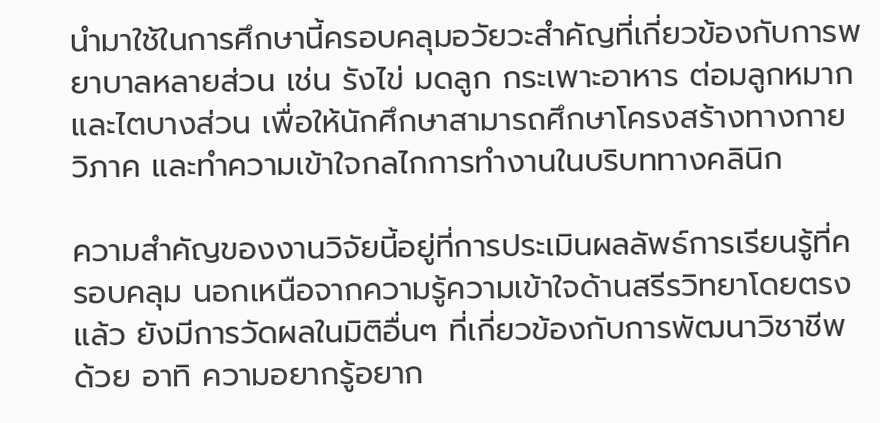นำมาใช้ในการศึกษานี้ครอบคลุมอวัยวะสำคัญที่เกี่ยวข้องกับการพยาบาลหลายส่วน เช่น รังไข่ มดลูก กระเพาะอาหาร ต่อมลูกหมาก และไตบางส่วน เพื่อให้นักศึกษาสามารถศึกษาโครงสร้างทางกายวิภาค และทำความเข้าใจกลไกการทำงานในบริบททางคลินิก

ความสำคัญของงานวิจัยนี้อยู่ที่การประเมินผลลัพธ์การเรียนรู้ที่ครอบคลุม นอกเหนือจากความรู้ความเข้าใจด้านสรีรวิทยาโดยตรงแล้ว ยังมีการวัดผลในมิติอื่นๆ ที่เกี่ยวข้องกับการพัฒนาวิชาชีพด้วย อาทิ ความอยากรู้อยาก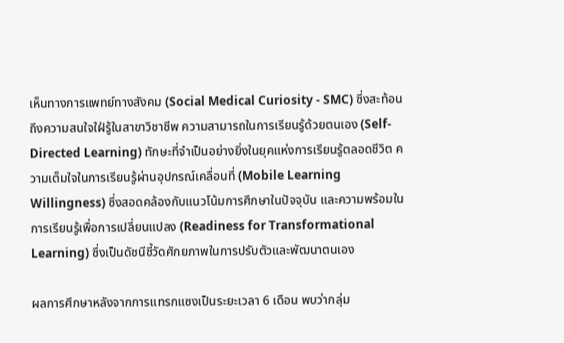เห็นทางการแพทย์ทางสังคม (Social Medical Curiosity - SMC) ซึ่งสะท้อนถึงความสนใจใฝ่รู้ในสาขาวิชาชีพ ความสามารถในการเรียนรู้ด้วยตนเอง (Self-Directed Learning) ทักษะที่จำเป็นอย่างยิ่งในยุคแห่งการเรียนรู้ตลอดชีวิต ความเต็มใจในการเรียนรู้ผ่านอุปกรณ์เคลื่อนที่ (Mobile Learning Willingness) ซึ่งสอดคล้องกับแนวโน้มการศึกษาในปัจจุบัน และความพร้อมในการเรียนรู้เพื่อการเปลี่ยนแปลง (Readiness for Transformational Learning) ซึ่งเป็นดัชนีชี้วัดศักยภาพในการปรับตัวและพัฒนาตนเอง

ผลการศึกษาหลังจากการแทรกแซงเป็นระยะเวลา 6 เดือน พบว่ากลุ่ม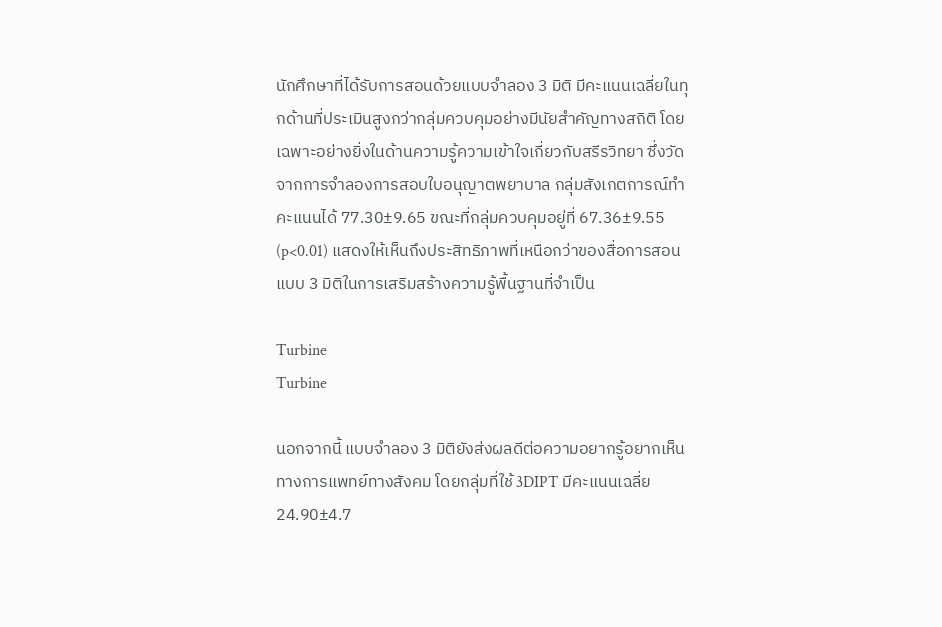นักศึกษาที่ได้รับการสอนด้วยแบบจำลอง 3 มิติ มีคะแนนเฉลี่ยในทุกด้านที่ประเมินสูงกว่ากลุ่มควบคุมอย่างมีนัยสำคัญทางสถิติ โดยเฉพาะอย่างยิ่งในด้านความรู้ความเข้าใจเกี่ยวกับสรีรวิทยา ซึ่งวัดจากการจำลองการสอบใบอนุญาตพยาบาล กลุ่มสังเกตการณ์ทำคะแนนได้ 77.30±9.65 ขณะที่กลุ่มควบคุมอยู่ที่ 67.36±9.55 (p<0.01) แสดงให้เห็นถึงประสิทธิภาพที่เหนือกว่าของสื่อการสอนแบบ 3 มิติในการเสริมสร้างความรู้พื้นฐานที่จำเป็น

Turbine
Turbine

นอกจากนี้ แบบจำลอง 3 มิติยังส่งผลดีต่อความอยากรู้อยากเห็นทางการแพทย์ทางสังคม โดยกลุ่มที่ใช้ 3DIPT มีคะแนนเฉลี่ย 24.90±4.7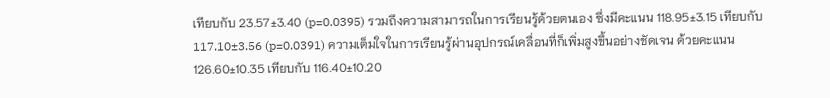เทียบกับ 23.57±3.40 (p=0.0395) รวมถึงความสามารถในการเรียนรู้ด้วยตนเอง ซึ่งมีคะแนน 118.95±3.15 เทียบกับ 117.10±3.56 (p=0.0391) ความเต็มใจในการเรียนรู้ผ่านอุปกรณ์เคลื่อนที่ก็เพิ่มสูงขึ้นอย่างชัดเจน ด้วยคะแนน 126.60±10.35 เทียบกับ 116.40±10.20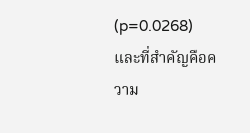(p=0.0268) และที่สำคัญคือความ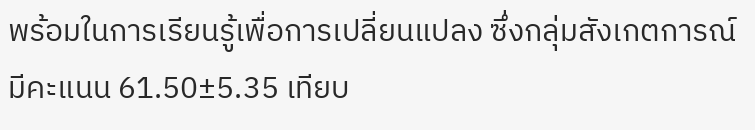พร้อมในการเรียนรู้เพื่อการเปลี่ยนแปลง ซึ่งกลุ่มสังเกตการณ์มีคะแนน 61.50±5.35 เทียบ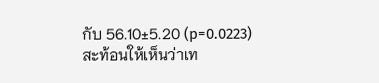กับ 56.10±5.20 (p=0.0223) สะท้อนให้เห็นว่าเท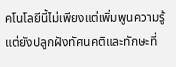คโนโลยีนี้ไม่เพียงแต่เพิ่มพูนความรู้ แต่ยังปลูกฝังทัศนคติและทักษะที่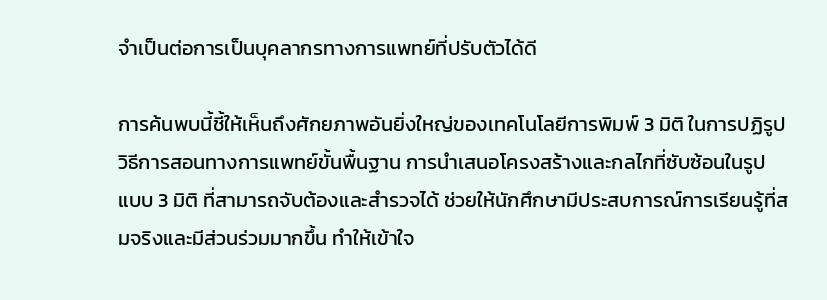จำเป็นต่อการเป็นบุคลากรทางการแพทย์ที่ปรับตัวได้ดี

การค้นพบนี้ชี้ให้เห็นถึงศักยภาพอันยิ่งใหญ่ของเทคโนโลยีการพิมพ์ 3 มิติ ในการปฏิรูปวิธีการสอนทางการแพทย์ขั้นพื้นฐาน การนำเสนอโครงสร้างและกลไกที่ซับซ้อนในรูปแบบ 3 มิติ ที่สามารถจับต้องและสำรวจได้ ช่วยให้นักศึกษามีประสบการณ์การเรียนรู้ที่สมจริงและมีส่วนร่วมมากขึ้น ทำให้เข้าใจ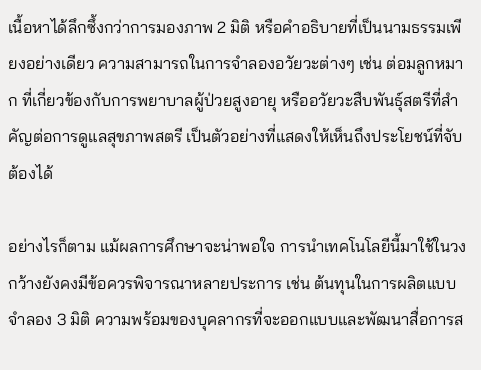เนื้อหาได้ลึกซึ้งกว่าการมองภาพ 2 มิติ หรือคำอธิบายที่เป็นนามธรรมเพียงอย่างเดียว ความสามารถในการจำลองอวัยวะต่างๆ เช่น ต่อมลูกหมาก ที่เกี่ยวข้องกับการพยาบาลผู้ป่วยสูงอายุ หรืออวัยวะสืบพันธุ์สตรีที่สำคัญต่อการดูแลสุขภาพสตรี เป็นตัวอย่างที่แสดงให้เห็นถึงประโยชน์ที่จับต้องได้

อย่างไรก็ตาม แม้ผลการศึกษาจะน่าพอใจ การนำเทคโนโลยีนี้มาใช้ในวงกว้างยังคงมีข้อควรพิจารณาหลายประการ เช่น ต้นทุนในการผลิตแบบจำลอง 3 มิติ ความพร้อมของบุคลากรที่จะออกแบบและพัฒนาสื่อการส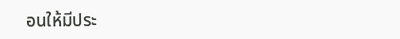อนให้มีประ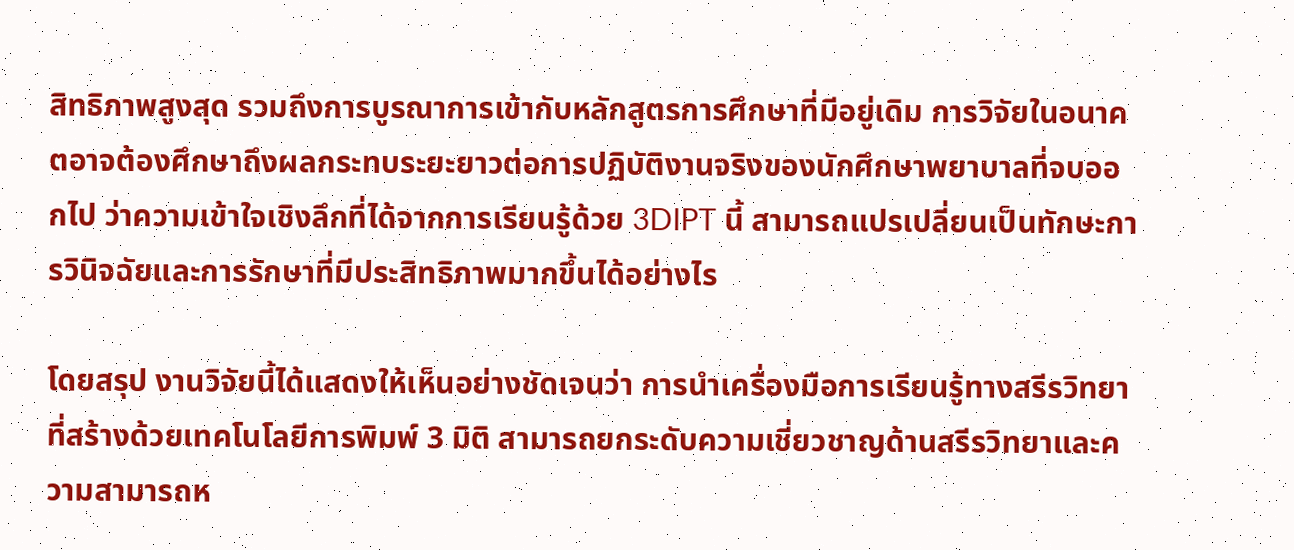สิทธิภาพสูงสุด รวมถึงการบูรณาการเข้ากับหลักสูตรการศึกษาที่มีอยู่เดิม การวิจัยในอนาคตอาจต้องศึกษาถึงผลกระทบระยะยาวต่อการปฏิบัติงานจริงของนักศึกษาพยาบาลที่จบออกไป ว่าความเข้าใจเชิงลึกที่ได้จากการเรียนรู้ด้วย 3DIPT นี้ สามารถแปรเปลี่ยนเป็นทักษะการวินิจฉัยและการรักษาที่มีประสิทธิภาพมากขึ้นได้อย่างไร

โดยสรุป งานวิจัยนี้ได้แสดงให้เห็นอย่างชัดเจนว่า การนำเครื่องมือการเรียนรู้ทางสรีรวิทยาที่สร้างด้วยเทคโนโลยีการพิมพ์ 3 มิติ สามารถยกระดับความเชี่ยวชาญด้านสรีรวิทยาและความสามารถห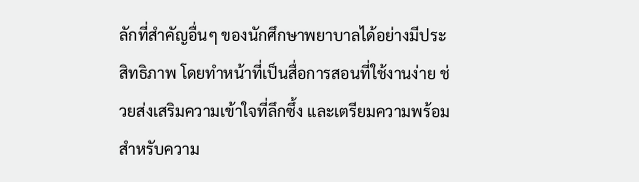ลักที่สำคัญอื่นๆ ของนักศึกษาพยาบาลได้อย่างมีประสิทธิภาพ โดยทำหน้าที่เป็นสื่อการสอนที่ใช้งานง่าย ช่วยส่งเสริมความเข้าใจที่ลึกซึ้ง และเตรียมความพร้อมสำหรับความ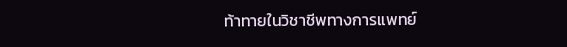ท้าทายในวิชาชีพทางการแพทย์